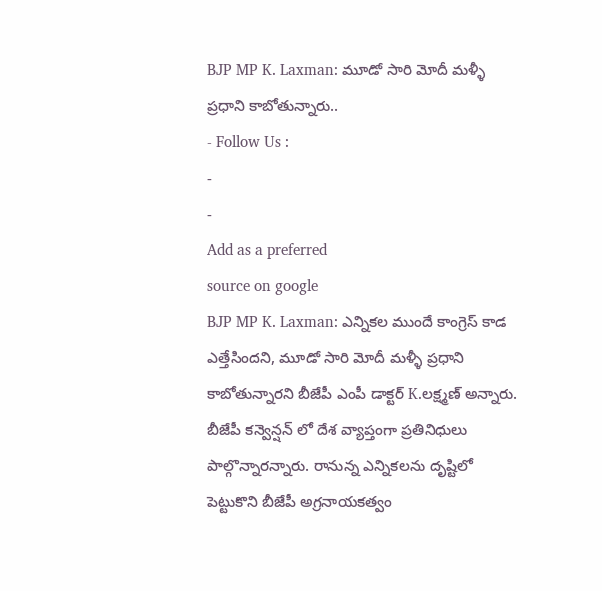BJP MP K. Laxman: మూడో సారి మోదీ మళ్ళీ ప్రధాని కాబోతున్నారు..
- Follow Us :
-
-
Add as a preferred
source on google
BJP MP K. Laxman: ఎన్నికల ముందే కాంగ్రెస్ కాడ ఎత్తేసిందని, మూడో సారి మోదీ మళ్ళీ ప్రధాని కాబోతున్నారని బీజేపీ ఎంపీ డాక్టర్ K.లక్ష్మణ్ అన్నారు. బీజేపీ కన్వెన్షన్ లో దేశ వ్యాప్తంగా ప్రతినిధులు పాల్గొన్నారన్నారు. రానున్న ఎన్నికలను దృష్టిలో పెట్టుకొని బీజేపీ అగ్రనాయకత్వం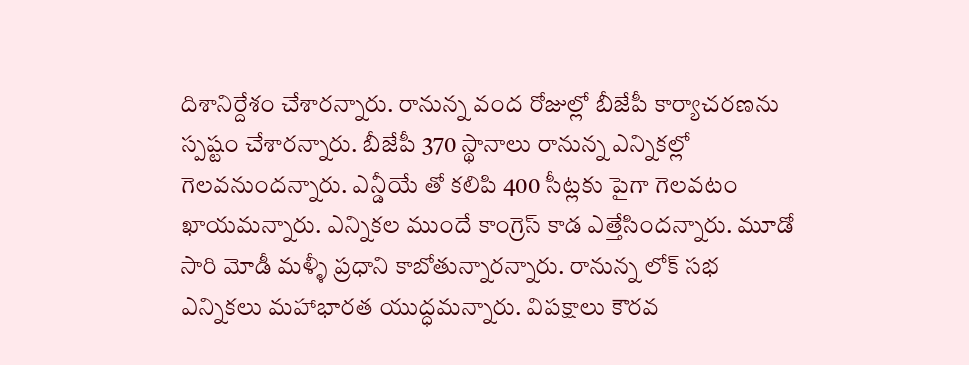దిశానిర్దేశం చేశారన్నారు. రానున్న వంద రోజుల్లో బీజేపీ కార్యాచరణను స్పష్టం చేశారన్నారు. బీజేపీ 370 స్థానాలు రానున్న ఎన్నికల్లో గెలవనుందన్నారు. ఎన్డీయే తో కలిపి 400 సీట్లకు పైగా గెలవటం ఖాయమన్నారు. ఎన్నికల ముందే కాంగ్రెస్ కాడ ఎత్తేసిందన్నారు. మూడో సారి మోడీ మళ్ళీ ప్రధాని కాబోతున్నారన్నారు. రానున్న లోక్ సభ ఎన్నికలు మహాభారత యుద్ధమన్నారు. విపక్షాలు కౌరవ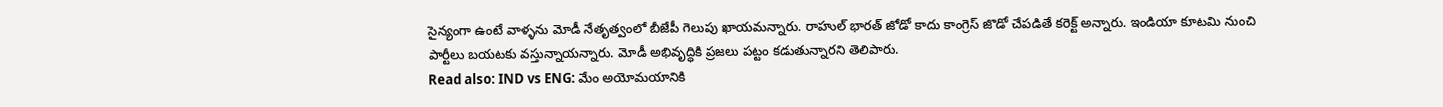సైన్యంగా ఉంటే వాళ్ళను మోడీ నేతృత్వంలో బీజేపీ గెలుపు ఖాయమన్నారు. రాహుల్ భారత్ జోడో కాదు కాంగ్రెస్ జొడో చేపడితే కరెక్ట్ అన్నారు. ఇండియా కూటమి నుంచి పార్టీలు బయటకు వస్తున్నాయన్నారు. మోడీ అభివృద్ధికి ప్రజలు పట్టం కడుతున్నారని తెలిపారు.
Read also: IND vs ENG: మేం అయోమయానికి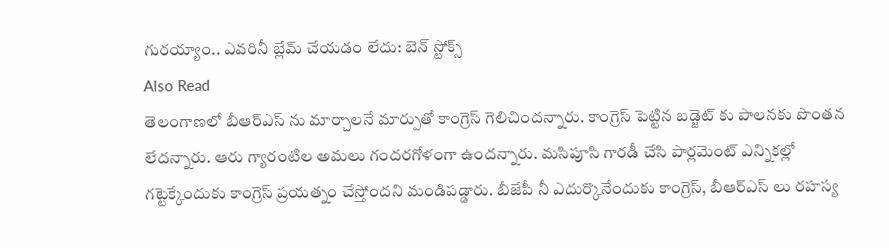గురయ్యాం.. ఎవరినీ బ్లేమ్ చేయడం లేదు: బెన్ స్టోక్స్
Also Read
తెలంగాణలో బీఆర్ఎస్ ను మార్చాలనే మార్పుతో కాంగ్రెస్ గెలిచిందన్నారు. కాంగ్రెస్ పెట్టిన బడ్జెట్ కు పాలనకు పొంతన లేదన్నారు. ఆరు గ్యారంటిల అమలు గందరగోళంగా ఉందన్నారు. మసిపూసి గారడీ చేసి పార్లమెంట్ ఎన్నికల్లో గట్టెక్కేందుకు కాంగ్రెస్ ప్రయత్నం చేస్తోందని మండిపడ్డారు. బీజేపీ నీ ఎదుర్కొనేందుకు కాంగ్రెస్, బీఆర్ఎస్ లు రహస్య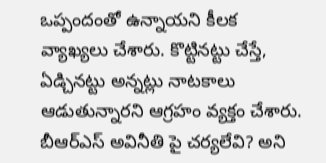ఒప్పందంతో ఉన్నాయని కీలక వ్యాఖ్యలు చేశారు. కొట్టినట్టు చేస్తే, ఏడ్చినట్టు అన్నట్లు నాటకాలు ఆడుతున్నారని ఆగ్రహం వ్యక్తం చేశారు. బీఆర్ఎస్ అవినీతి పై చర్యలేవి? అని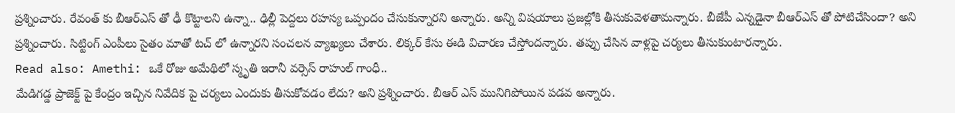ప్రశ్నించారు. రేవంత్ కు బీఆర్ఎస్ తో ఢీ కొట్టాలని ఉన్నా.. ఢిల్లీ పెద్దలు రహస్య ఒప్పందం చేసుకున్నారని అన్నారు. అన్ని విషయాలు ప్రజల్లోకి తీసుకువెళతామన్నారు. బీజేపీ ఎన్నడైనా బీఆర్ఎస్ తో పోటిచేసిందా? అని ప్రశ్నించారు. సిట్టింగ్ ఎంపీలు సైతం మాతో టచ్ లో ఉన్నారని సంచలన వ్యాఖ్యలు చేశారు. లిక్కర్ కేసు ఈడి విచారణ చేస్తోందన్నారు. తప్పు చేసిన వాళ్లపై చర్యలు తీసుకుంటారన్నారు.
Read also: Amethi: ఒకే రోజు అమేథిలో స్మృతి ఇరానీ వర్సెస్ రాహుల్ గాంధీ..
మేడిగడ్డ ప్రాజెక్ట్ పై కేంద్రం ఇచ్చిన నివేదిక పై చర్యలు ఎందుకు తీసుకోవడం లేదు? అని ప్రశ్నించారు. బీఆర్ ఎస్ మునిగిపోయిన పడవ అన్నారు.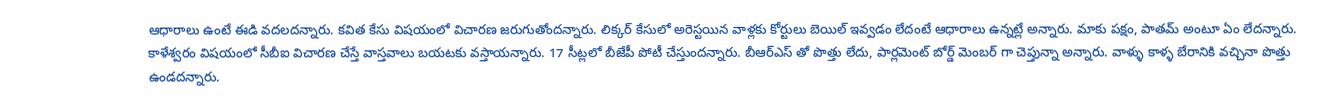ఆధారాలు ఉంటే ఈడి వదలదన్నారు. కవిత కేసు విషయంలో విచారణ జరుగుతోందన్నారు. లిక్కర్ కేసులో అరెస్టయిన వాళ్లకు కోర్టులు బెయిల్ ఇవ్వడం లేదంటే ఆధారాలు ఉన్నట్లే అన్నారు. మాకు పక్షం, పాతమ్ అంటూ ఏం లేదన్నారు. కాళేశ్వరం విషయంలో సీబీఐ విచారణ చేస్తే వాస్తవాలు బయటకు వస్తాయన్నారు. 17 సీట్లలో బీజేపీ పోటీ చేస్తుందన్నారు. బీఆర్ఎస్ తో పొత్తు లేదు, పార్లమెంట్ బోర్డ్ మెంబర్ గా చెప్తున్నా అన్నారు. వాళ్ళు కాళ్ళ బేరానికి వచ్చినా పొత్తు ఉండదన్నారు.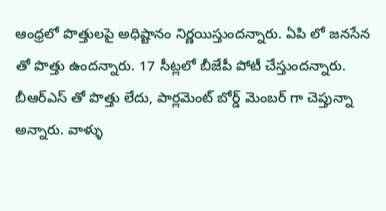ఆంధ్రలో పొత్తులపై అధిష్టానం నిర్ణయిస్తుందన్నారు. ఏపి లో జనసేన తో పొత్తు ఉందన్నారు. 17 సీట్లలో బీజేపీ పోటీ చేస్తుందన్నారు. బీఆర్ఎస్ తో పొత్తు లేదు, పార్లమెంట్ బోర్డ్ మెంబర్ గా చెప్తున్నా అన్నారు. వాళ్ళు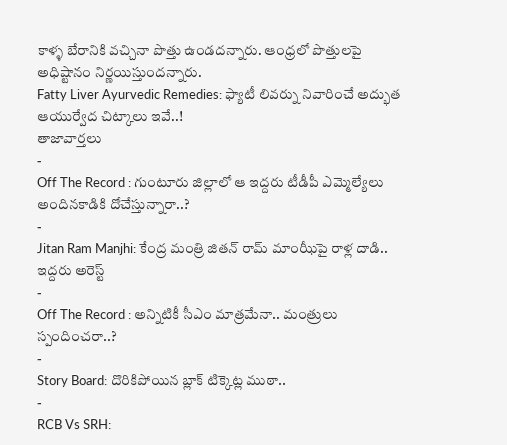కాళ్ళ బేరానికి వచ్చినా పొత్తు ఉండదన్నారు. ఆంధ్రలో పొత్తులపై అధిష్టానం నిర్ణయిస్తుందన్నారు.
Fatty Liver Ayurvedic Remedies: ఫ్యాటీ లివర్ను నివారించే అద్భుత ఆయుర్వేద చిట్కాలు ఇవే..!
తాజావార్తలు
-
Off The Record : గుంటూరు జిల్లాలో ఆ ఇద్దరు టీడీపీ ఎమ్మెల్యేలు అందినకాడికి దోచేస్తున్నారా..?
-
Jitan Ram Manjhi: కేంద్ర మంత్రి జితన్ రామ్ మాంఝీపై రాళ్ల దాడి.. ఇద్దరు అరెస్ట్
-
Off The Record : అన్నిటికీ సీఎం మాత్రమేనా.. మంత్రులు స్పందించరా..?
-
Story Board: దొరికిపోయిన బ్లాక్ టిక్కెట్ల ముఠా..
-
RCB Vs SRH: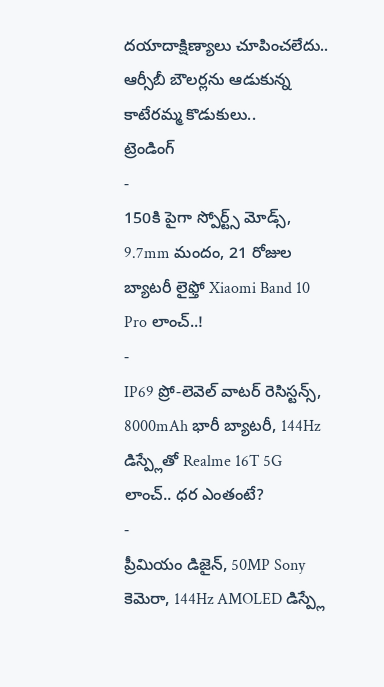దయాదాక్షిణ్యాలు చూపించలేదు.. ఆర్సీబీ బౌలర్లను ఆడుకున్న కాటేరమ్మ కొడుకులు..
ట్రెండింగ్
-
150కి పైగా స్పోర్ట్స్ మోడ్స్, 9.7mm మందం, 21 రోజుల బ్యాటరీ లైఫ్తో Xiaomi Band 10 Pro లాంచ్..!
-
IP69 ప్రో-లెవెల్ వాటర్ రెసిస్టన్స్, 8000mAh భారీ బ్యాటరీ, 144Hz డిస్ప్లేతో Realme 16T 5G లాంచ్.. ధర ఎంతంటే?
-
ప్రీమియం డిజైన్, 50MP Sony కెమెరా, 144Hz AMOLED డిస్ప్లే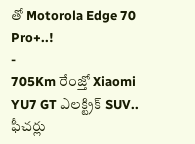తో Motorola Edge 70 Pro+..!
-
705Km రేంజ్తో Xiaomi YU7 GT ఎలక్ట్రిక్ SUV.. ఫీచర్లు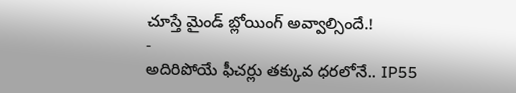చూస్తే మైండ్ బ్లోయింగ్ అవ్వాల్సిందే.!
-
అదిరిపోయే ఫీచర్లు తక్కువ ధరలోనే.. IP55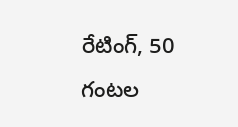రేటింగ్, 50 గంటల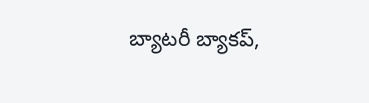బ్యాటరీ బ్యాకప్,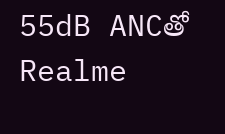55dB ANCతో Realme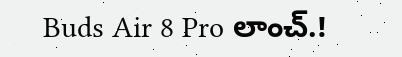Buds Air 8 Pro లాంచ్.!